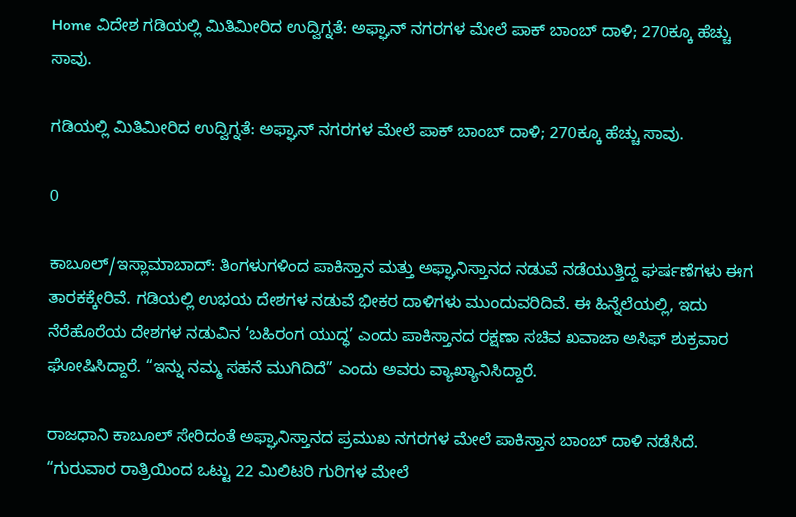Home ವಿದೇಶ ಗಡಿಯಲ್ಲಿ ಮಿತಿಮೀರಿದ ಉದ್ವಿಗ್ನತೆ: ಅಫ್ಘಾನ್ ನಗರಗಳ ಮೇಲೆ ಪಾಕ್ ಬಾಂಬ್ ದಾಳಿ; 270ಕ್ಕೂ ಹೆಚ್ಚು ಸಾವು.

ಗಡಿಯಲ್ಲಿ ಮಿತಿಮೀರಿದ ಉದ್ವಿಗ್ನತೆ: ಅಫ್ಘಾನ್ ನಗರಗಳ ಮೇಲೆ ಪಾಕ್ ಬಾಂಬ್ ದಾಳಿ; 270ಕ್ಕೂ ಹೆಚ್ಚು ಸಾವು.

0

ಕಾಬೂಲ್/ಇಸ್ಲಾಮಾಬಾದ್: ತಿಂಗಳುಗಳಿಂದ ಪಾಕಿಸ್ತಾನ ಮತ್ತು ಅಫ್ಘಾನಿಸ್ತಾನದ ನಡುವೆ ನಡೆಯುತ್ತಿದ್ದ ಘರ್ಷಣೆಗಳು ಈಗ ತಾರಕಕ್ಕೇರಿವೆ. ಗಡಿಯಲ್ಲಿ ಉಭಯ ದೇಶಗಳ ನಡುವೆ ಭೀಕರ ದಾಳಿಗಳು ಮುಂದುವರಿದಿವೆ. ಈ ಹಿನ್ನೆಲೆಯಲ್ಲಿ, ಇದು ನೆರೆಹೊರೆಯ ದೇಶಗಳ ನಡುವಿನ ‘ಬಹಿರಂಗ ಯುದ್ಧ’ ಎಂದು ಪಾಕಿಸ್ತಾನದ ರಕ್ಷಣಾ ಸಚಿವ ಖವಾಜಾ ಅಸಿಫ್ ಶುಕ್ರವಾರ ಘೋಷಿಸಿದ್ದಾರೆ. “ಇನ್ನು ನಮ್ಮ ಸಹನೆ ಮುಗಿದಿದೆ” ಎಂದು ಅವರು ವ್ಯಾಖ್ಯಾನಿಸಿದ್ದಾರೆ.

ರಾಜಧಾನಿ ಕಾಬೂಲ್ ಸೇರಿದಂತೆ ಅಫ್ಘಾನಿಸ್ತಾನದ ಪ್ರಮುಖ ನಗರಗಳ ಮೇಲೆ ಪಾಕಿಸ್ತಾನ ಬಾಂಬ್ ದಾಳಿ ನಡೆಸಿದೆ. “ಗುರುವಾರ ರಾತ್ರಿಯಿಂದ ಒಟ್ಟು 22 ಮಿಲಿಟರಿ ಗುರಿಗಳ ಮೇಲೆ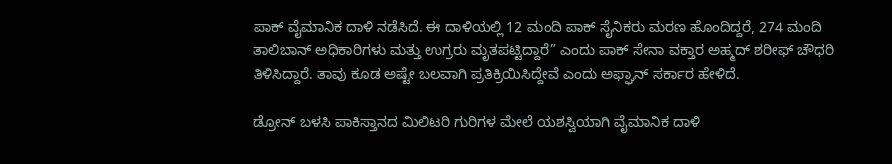ಪಾಕ್ ವೈಮಾನಿಕ ದಾಳಿ ನಡೆಸಿದೆ. ಈ ದಾಳಿಯಲ್ಲಿ 12 ಮಂದಿ ಪಾಕ್ ಸೈನಿಕರು ಮರಣ ಹೊಂದಿದ್ದರೆ, 274 ಮಂದಿ ತಾಲಿಬಾನ್ ಅಧಿಕಾರಿಗಳು ಮತ್ತು ಉಗ್ರರು ಮೃತಪಟ್ಟಿದ್ದಾರೆ” ಎಂದು ಪಾಕ್ ಸೇನಾ ವಕ್ತಾರ ಅಹ್ಮದ್ ಶರೀಫ್ ಚೌಧರಿ ತಿಳಿಸಿದ್ದಾರೆ. ತಾವು ಕೂಡ ಅಷ್ಟೇ ಬಲವಾಗಿ ಪ್ರತಿಕ್ರಿಯಿಸಿದ್ದೇವೆ ಎಂದು ಅಫ್ಘಾನ್ ಸರ್ಕಾರ ಹೇಳಿದೆ.

ಡ್ರೋನ್ ಬಳಸಿ ಪಾಕಿಸ್ತಾನದ ಮಿಲಿಟರಿ ಗುರಿಗಳ ಮೇಲೆ ಯಶಸ್ವಿಯಾಗಿ ವೈಮಾನಿಕ ದಾಳಿ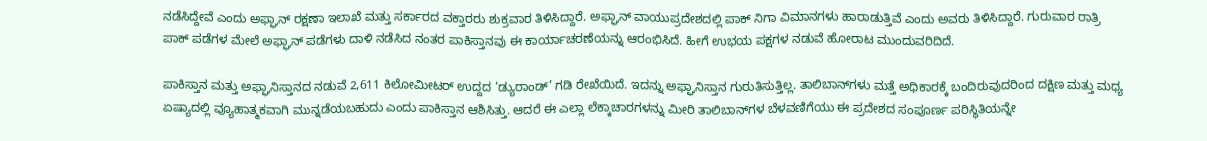ನಡೆಸಿದ್ದೇವೆ ಎಂದು ಅಫ್ಘಾನ್ ರಕ್ಷಣಾ ಇಲಾಖೆ ಮತ್ತು ಸರ್ಕಾರದ ವಕ್ತಾರರು ಶುಕ್ರವಾರ ತಿಳಿಸಿದ್ದಾರೆ. ಅಫ್ಘಾನ್ ವಾಯುಪ್ರದೇಶದಲ್ಲಿ ಪಾಕ್ ನಿಗಾ ವಿಮಾನಗಳು ಹಾರಾಡುತ್ತಿವೆ ಎಂದು ಅವರು ತಿಳಿಸಿದ್ದಾರೆ. ಗುರುವಾರ ರಾತ್ರಿ ಪಾಕ್ ಪಡೆಗಳ ಮೇಲೆ ಅಫ್ಘಾನ್ ಪಡೆಗಳು ದಾಳಿ ನಡೆಸಿದ ನಂತರ ಪಾಕಿಸ್ತಾನವು ಈ ಕಾರ್ಯಾಚರಣೆಯನ್ನು ಆರಂಭಿಸಿದೆ. ಹೀಗೆ ಉಭಯ ಪಕ್ಷಗಳ ನಡುವೆ ಹೋರಾಟ ಮುಂದುವರಿದಿದೆ.

ಪಾಕಿಸ್ತಾನ ಮತ್ತು ಅಫ್ಘಾನಿಸ್ತಾನದ ನಡುವೆ 2,611 ಕಿಲೋಮೀಟರ್ ಉದ್ದದ ‘ಡ್ಯುರಾಂಡ್’ ಗಡಿ ರೇಖೆಯಿದೆ. ಇದನ್ನು ಅಫ್ಘಾನಿಸ್ತಾನ ಗುರುತಿಸುತ್ತಿಲ್ಲ. ತಾಲಿಬಾನ್‌ಗಳು ಮತ್ತೆ ಅಧಿಕಾರಕ್ಕೆ ಬಂದಿರುವುದರಿಂದ ದಕ್ಷಿಣ ಮತ್ತು ಮಧ್ಯ ಏಷ್ಯಾದಲ್ಲಿ ವ್ಯೂಹಾತ್ಮಕವಾಗಿ ಮುನ್ನಡೆಯಬಹುದು ಎಂದು ಪಾಕಿಸ್ತಾನ ಆಶಿಸಿತ್ತು. ಆದರೆ ಈ ಎಲ್ಲಾ ಲೆಕ್ಕಾಚಾರಗಳನ್ನು ಮೀರಿ ತಾಲಿಬಾನ್‌ಗಳ ಬೆಳವಣಿಗೆಯು ಈ ಪ್ರದೇಶದ ಸಂಪೂರ್ಣ ಪರಿಸ್ಥಿತಿಯನ್ನೇ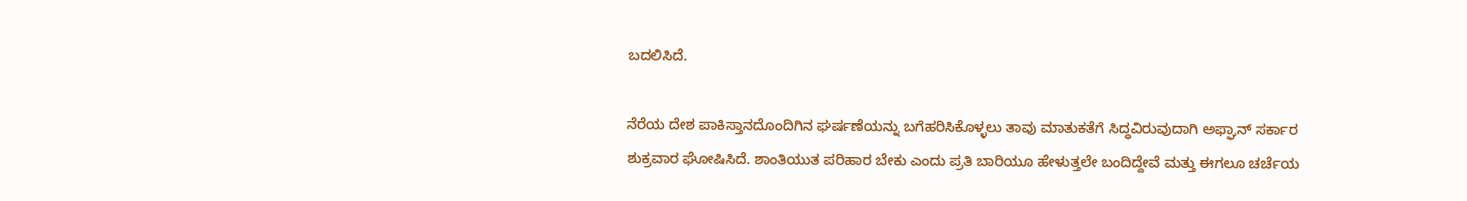ಬದಲಿಸಿದೆ.

ನೆರೆಯ ದೇಶ ಪಾಕಿಸ್ತಾನದೊಂದಿಗಿನ ಘರ್ಷಣೆಯನ್ನು ಬಗೆಹರಿಸಿಕೊಳ್ಳಲು ತಾವು ಮಾತುಕತೆಗೆ ಸಿದ್ಧವಿರುವುದಾಗಿ ಅಫ್ಘಾನ್ ಸರ್ಕಾರ ಶುಕ್ರವಾರ ಘೋಷಿಸಿದೆ. ಶಾಂತಿಯುತ ಪರಿಹಾರ ಬೇಕು ಎಂದು ಪ್ರತಿ ಬಾರಿಯೂ ಹೇಳುತ್ತಲೇ ಬಂದಿದ್ದೇವೆ ಮತ್ತು ಈಗಲೂ ಚರ್ಚೆಯ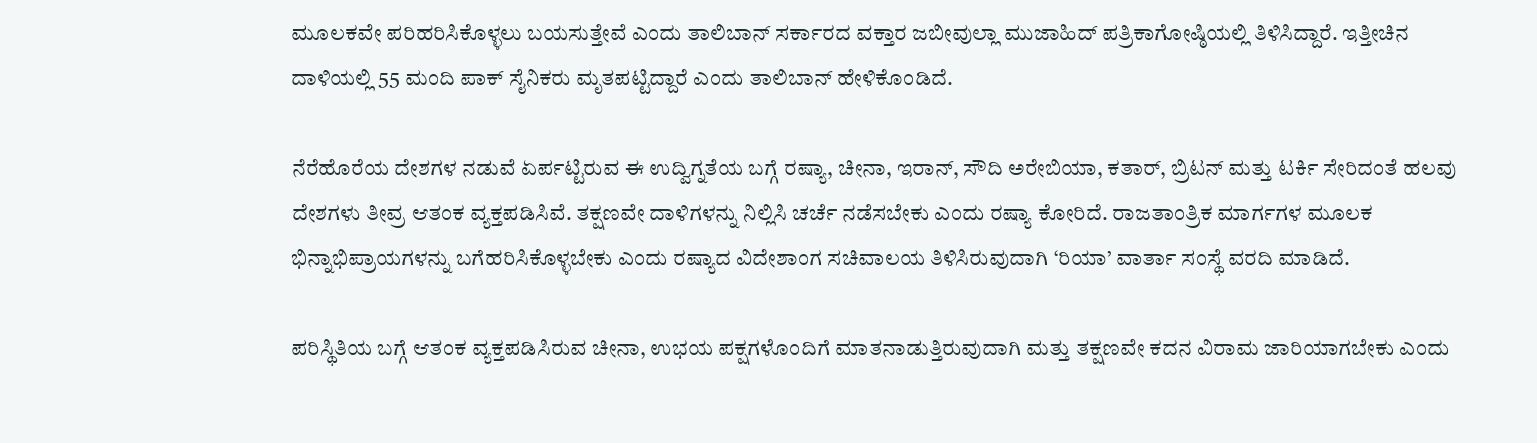ಮೂಲಕವೇ ಪರಿಹರಿಸಿಕೊಳ್ಳಲು ಬಯಸುತ್ತೇವೆ ಎಂದು ತಾಲಿಬಾನ್ ಸರ್ಕಾರದ ವಕ್ತಾರ ಜಬೀವುಲ್ಲಾ ಮುಜಾಹಿದ್ ಪತ್ರಿಕಾಗೋಷ್ಠಿಯಲ್ಲಿ ತಿಳಿಸಿದ್ದಾರೆ. ಇತ್ತೀಚಿನ ದಾಳಿಯಲ್ಲಿ 55 ಮಂದಿ ಪಾಕ್ ಸೈನಿಕರು ಮೃತಪಟ್ಟಿದ್ದಾರೆ ಎಂದು ತಾಲಿಬಾನ್ ಹೇಳಿಕೊಂಡಿದೆ.

ನೆರೆಹೊರೆಯ ದೇಶಗಳ ನಡುವೆ ಏರ್ಪಟ್ಟಿರುವ ಈ ಉದ್ವಿಗ್ನತೆಯ ಬಗ್ಗೆ ರಷ್ಯಾ, ಚೀನಾ, ಇರಾನ್, ಸೌದಿ ಅರೇಬಿಯಾ, ಕತಾರ್, ಬ್ರಿಟನ್ ಮತ್ತು ಟರ್ಕಿ ಸೇರಿದಂತೆ ಹಲವು ದೇಶಗಳು ತೀವ್ರ ಆತಂಕ ವ್ಯಕ್ತಪಡಿಸಿವೆ. ತಕ್ಷಣವೇ ದಾಳಿಗಳನ್ನು ನಿಲ್ಲಿಸಿ ಚರ್ಚೆ ನಡೆಸಬೇಕು ಎಂದು ರಷ್ಯಾ ಕೋರಿದೆ. ರಾಜತಾಂತ್ರಿಕ ಮಾರ್ಗಗಳ ಮೂಲಕ ಭಿನ್ನಾಭಿಪ್ರಾಯಗಳನ್ನು ಬಗೆಹರಿಸಿಕೊಳ್ಳಬೇಕು ಎಂದು ರಷ್ಯಾದ ವಿದೇಶಾಂಗ ಸಚಿವಾಲಯ ತಿಳಿಸಿರುವುದಾಗಿ ‘ರಿಯಾ’ ವಾರ್ತಾ ಸಂಸ್ಥೆ ವರದಿ ಮಾಡಿದೆ.

ಪರಿಸ್ಥಿತಿಯ ಬಗ್ಗೆ ಆತಂಕ ವ್ಯಕ್ತಪಡಿಸಿರುವ ಚೀನಾ, ಉಭಯ ಪಕ್ಷಗಳೊಂದಿಗೆ ಮಾತನಾಡುತ್ತಿರುವುದಾಗಿ ಮತ್ತು ತಕ್ಷಣವೇ ಕದನ ವಿರಾಮ ಜಾರಿಯಾಗಬೇಕು ಎಂದು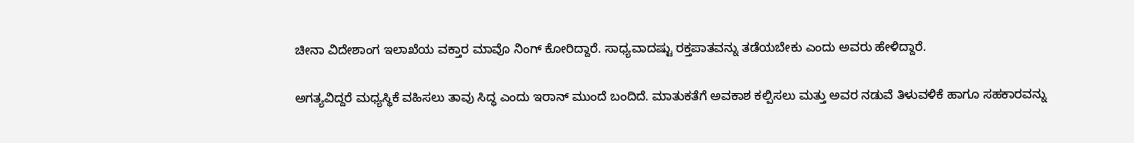ಚೀನಾ ವಿದೇಶಾಂಗ ಇಲಾಖೆಯ ವಕ್ತಾರ ಮಾವೊ ನಿಂಗ್ ಕೋರಿದ್ದಾರೆ. ಸಾಧ್ಯವಾದಷ್ಟು ರಕ್ತಪಾತವನ್ನು ತಡೆಯಬೇಕು ಎಂದು ಅವರು ಹೇಳಿದ್ದಾರೆ.

ಅಗತ್ಯವಿದ್ದರೆ ಮಧ್ಯಸ್ಥಿಕೆ ವಹಿಸಲು ತಾವು ಸಿದ್ಧ ಎಂದು ಇರಾನ್ ಮುಂದೆ ಬಂದಿದೆ. ಮಾತುಕತೆಗೆ ಅವಕಾಶ ಕಲ್ಪಿಸಲು ಮತ್ತು ಅವರ ನಡುವೆ ತಿಳುವಳಿಕೆ ಹಾಗೂ ಸಹಕಾರವನ್ನು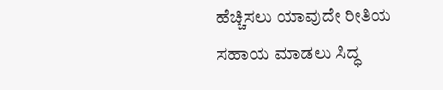ಹೆಚ್ಚಿಸಲು ಯಾವುದೇ ರೀತಿಯ ಸಹಾಯ ಮಾಡಲು ಸಿದ್ಧ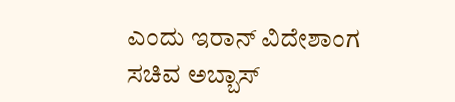ಎಂದು ಇರಾನ್ ವಿದೇಶಾಂಗ ಸಚಿವ ಅಬ್ಬಾಸ್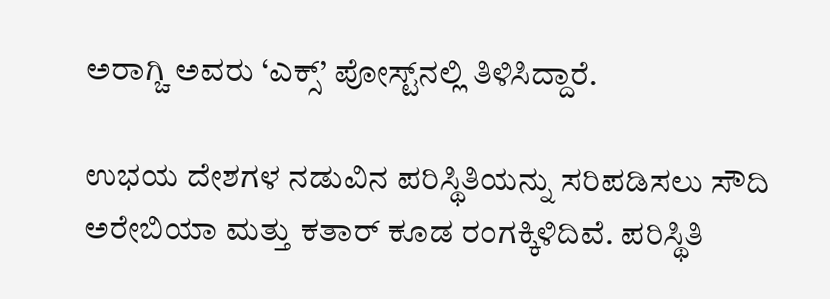ಅರಾಗ್ಚಿ ಅವರು ‘ಎಕ್ಸ್’ ಪೋಸ್ಟ್‌ನಲ್ಲಿ ತಿಳಿಸಿದ್ದಾರೆ.

ಉಭಯ ದೇಶಗಳ ನಡುವಿನ ಪರಿಸ್ಥಿತಿಯನ್ನು ಸರಿಪಡಿಸಲು ಸೌದಿ ಅರೇಬಿಯಾ ಮತ್ತು ಕತಾರ್ ಕೂಡ ರಂಗಕ್ಕಿಳಿದಿವೆ. ಪರಿಸ್ಥಿತಿ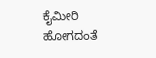ಕೈಮೀರಿ ಹೋಗದಂತೆ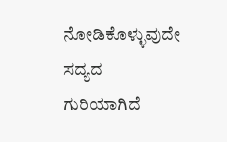ನೋಡಿಕೊಳ್ಳುವುದೇ ಸದ್ಯದ ಗುರಿಯಾಗಿದೆ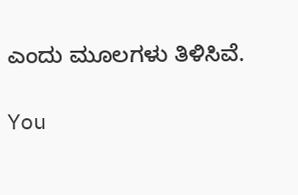ಎಂದು ಮೂಲಗಳು ತಿಳಿಸಿವೆ.

You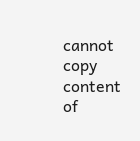cannot copy content of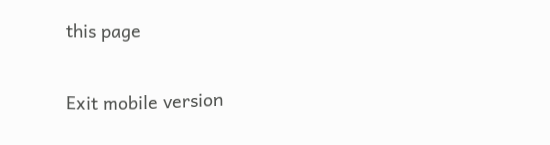this page

Exit mobile version